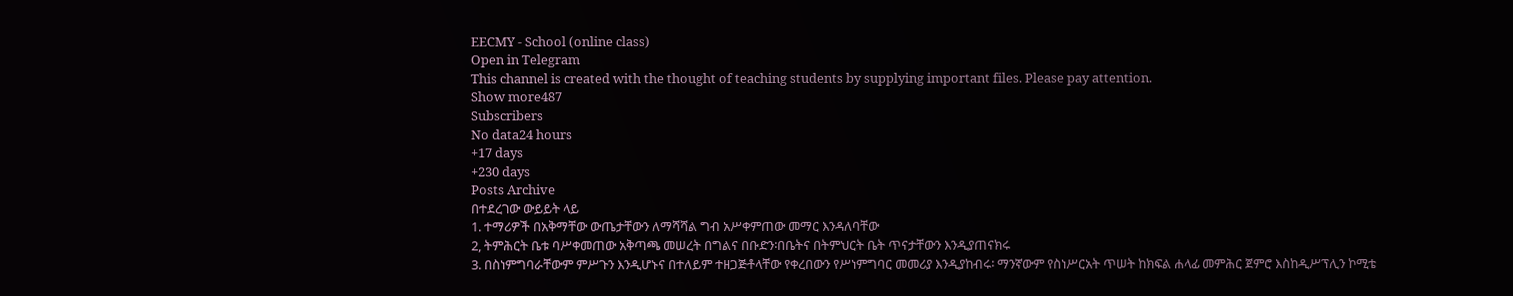EECMY - School (online class)
Open in Telegram
This channel is created with the thought of teaching students by supplying important files. Please pay attention.
Show more487
Subscribers
No data24 hours
+17 days
+230 days
Posts Archive
በተደረገው ውይይት ላይ
1. ተማሪዎች በአቅማቸው ውጤታቸውን ለማሻሻል ግብ አሥቀምጠው መማር እንዳለባቸው
2, ትምሕርት ቤቱ ባሥቀመጠው አቅጣጫ መሠረት በግልና በቡድን፡በቤትና በትምህርት ቤት ጥናታቸውን እንዲያጠናክሩ
3. በስነምግባራቸውም ምሥጉን እንዲሆኑና በተለይም ተዘጋጅቶላቸው የቀረበውን የሥነምግባር መመሪያ እንዲያከብሩ፡ ማንኛውም የስነሥርአት ጥሠት ከክፍል ሐላፊ መምሕር ጀምሮ እስከዲሥፕሊን ኮሚቴ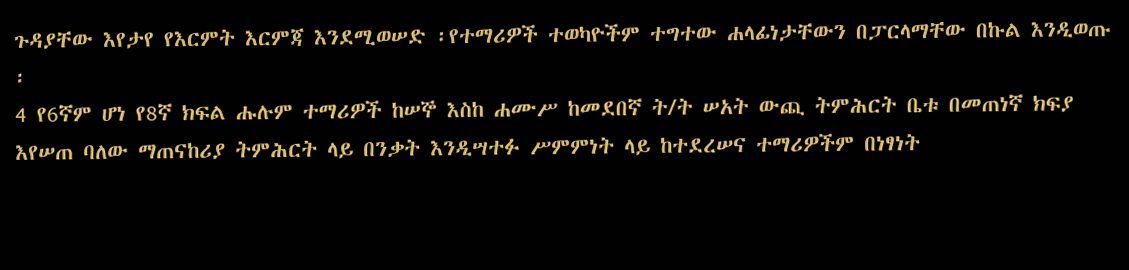ጉዳያቸው እየታየ የእርምት እርምጃ እንደሚወሠድ ፡የተማሪዎች ተወካዮችም ተግተው ሐላፊነታቸውን በፓርላማቸው በኩል እንዲወጡ ፡
4 የ6ኛም ሆነ የ8ኛ ክፍል ሑሉም ተማሪዎች ከሠኞ እስከ ሐሙሥ ከመደበኛ ት/ት ሠአት ውጪ ትምሕርት ቤቱ በመጠነኛ ክፍያ እየሠጠ ባለው ማጠናከሪያ ትምሕርት ላይ በንቃት እንዲሣተፉ ሥምምነት ላይ ከተደረሠና ተማሪዎችም በነፃነት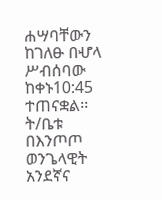ሐሣባቸውን ከገለፁ በሇላ ሥብሰባው ከቀኑ10:45 ተጠናቋል፡፡
ት/ቤቱ
በእንጦጦ ወንጌላዊት አንደኛና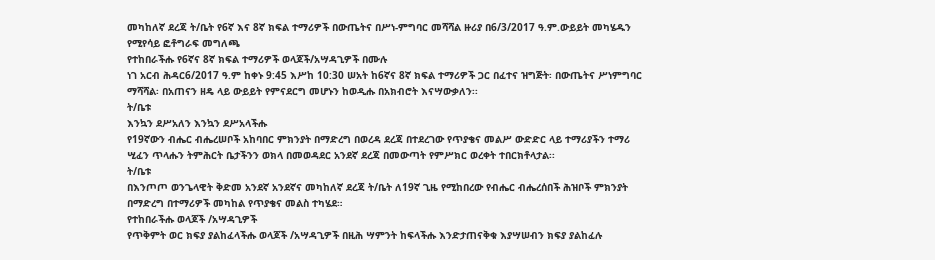መካከለኛ ደረጃ ት/ቤት የ6ኛ እና 8ኛ ክፍል ተማሪዎች በውጤትና በሥነ-ምግባር መሻሻል ዙሪያ በ6/3/2017 ዓ.ም.ውይይት መካሄዱን የሚየሳይ ፎቶግራፍ መግለጫ
የተከበራችሑ የ6ኛና 8ኛ ክፍል ተማሪዎች ወላጆች/አሣዳጊዎች በሙሉ
ነገ አርብ ሕዳር6/2017 ዓ.ም ከቀኑ 9:45 እሥከ 10:30 ሠአት ከ6ኛና 8ኛ ክፍል ተማሪዎች ጋር በፈተና ዝግጅት፡ በውጤትና ሥነምግባር ማሻሻል፡ በአጠናን ዘዴ ላይ ውይይት የምናደርግ መሆኑን ከወዲሑ በአክብሮት እናሣውቃለን፡፡
ት/ቤቱ
እንኳን ደሥአለን እንኳን ደሥአላችሑ
የ19ኛውን ብሔር ብሔረሠቦች አከባበር ምክንያት በማድረግ በወረዳ ደረጃ በተደረገው የጥያቄና መልሥ ውድድር ላይ ተማሪያችን ተማሪ ሢፈን ጥላሑን ትምሕርት ቤታችንን ወክላ በመወዳደር አንደኛ ደረጃ በመውጣት የምሥክር ወረቀት ተበርክቶላታል፡፡
ት/ቤቱ
በእንጦጦ ወንጌላዊት ቅድመ አንደኛ አንደኛና መካከለኛ ደረጃ ት/ቤት ለ19ኛ ጊዜ የሚከበረው የብሔር ብሔረሰበች ሕዝቦች ምክንያት በማድረግ በተማሪዎች መካከል የጥያቄና መልስ ተካሄደ።
የተከበራችሑ ወላጆች /አሣዳጊዎች
የጥቅምት ወር ክፍያ ያልከፈላችሑ ወላጆች /አሣዳጊዎች በዚሕ ሣምንት ከፍላችሑ እንድታጠናቅቁ እያሣሠብን ክፍያ ያልከፈሉ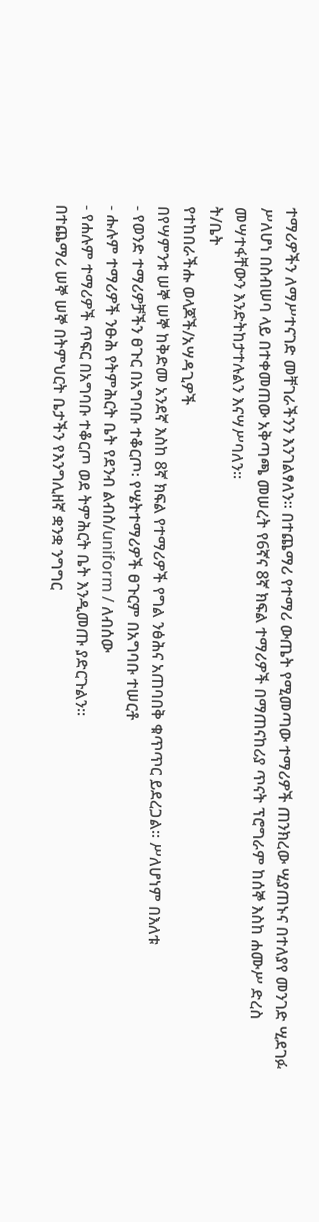ተማሪዎችን ለማሥተናገድ መቸገራችንን እንገልፃለን፡፡ በተጨማሪ የተማሪ ውጤት የሚመጣው ተማሪዎች ጠንክረው ሢያጠኑና በተለያየ መንገድ ሢደገፉ ሥለሆነ በስብሠባ ላይ በተቀመጠው አቅጣጫ መሠረት የ6ኛና 8ኛ ክፍል ተማሪዎች በማጠናከሪያ ጥናት ፕሮግራም ከሰኞ እስከ ሐሙሥ ድረስ መሣተፋቸውን እንድትከታተሉልን እናሣሥባለን፡፡
ት/ቤት
የተከበራችሑ ወላጆች/አሣዳጊዎች
በየሣምንቱ ሠኞ ሠኞ ከቅድመ አንደኛ እስከ 8ኛ ክፍል የተማሪዎች የግል ንፅሕና አጠባበቅ ቁጥጥር ይደረጋል፡፡ ሥለሆነም በእለቱ
- የወንድ ተማሪዎቻችን ፀጉር በአግባቡ ተቆርጦ፡ የሤትተማሪዎች ፀጉርም በአግባቡ ተሠርቶ
- ሑሉም ተማሪዎች ንፁሕ የትምሕርት ቤት የደንብ ልብስ/uniform / ለብሰው
- የሐሉም ተማሪዎች ጥፍር በአግባቡ ተቆርጦ ወደ ትምሕርት ቤት እንዲመጡ ያድርጉልን፡፡
በተጨማሪ ሠኞ ሠኞ በትምህርት ቤታችን የእንግሊዘኛ ቋንቋ ንግግር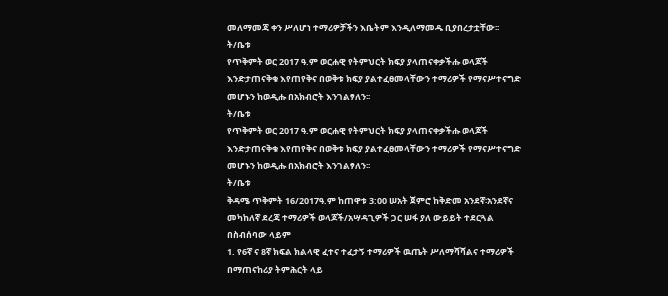መለማመጃ ቀን ሥለሆነ ተማሪዎቻችን እቤትም እንዲለማመዱ ቢያበረታቷቸው፡፡
ት/ቤቱ
የጥቅምት ወር 2017 ዓ.ም ወርሐዊ የትምህርት ክፍያ ያላጠናቀቃችሑ ወላጆች እንድታጠናቅቁ እየጠየቅና በወቅቱ ክፍያ ያልተፈፀመላቸውን ተማሪዎች የማናሥተናግድ መሆኑን ከወዲሑ በአክብሮት እንገልፃለን፡፡
ት/ቤቱ
የጥቅምት ወር 2017 ዓ.ም ወርሐዊ የትምህርት ክፍያ ያላጠናቀቃችሑ ወላጆች እንድታጠናቅቁ እየጠየቅና በወቅቱ ክፍያ ያልተፈፀመላቸውን ተማሪዎች የማናሥተናግድ መሆኑን ከወዲሑ በአክብሮት እንገልፃለን፡፡
ት/ቤቱ
ቅዳሜ ጥቅምት 16/2017ዓ.ም ከጠዋቱ 3:00 ሠአት ጀምሮ ከቅድመ አንደኛ፡አንደኛና መካከለኛ ደረጃ ተማሪዎች ወላጆች/አሣዳጊዎች ጋር ሠፋ ያለ ውይይት ተደርጓል በስብሰባው ላይም
1. የ6ኛ ና 8ኛ ክፍል ክልላዊ ፈተና ተፈታኝ ተማሪዎች ዉጤት ሥለማሻሻልና ተማሪዎች በማጠናከሪያ ትምሕርት ላይ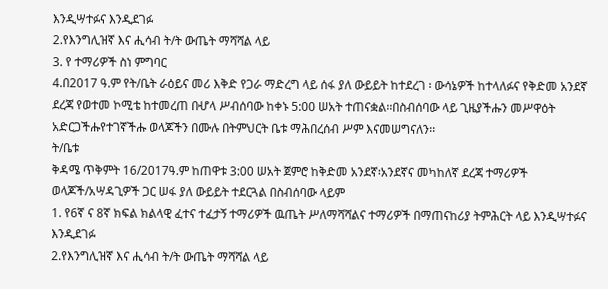እንዲሣተፉና እንዲደገፉ
2.የእንግሊዝኛ እና ሒሳብ ት/ት ውጤት ማሻሻል ላይ
3. የ ተማሪዎች ስነ ምግባር
4.በ2017 ዓ.ም የት/ቤት ራዕይና መሪ እቅድ የጋራ ማድረግ ላይ ሰፋ ያለ ውይይት ከተደረገ ፡ ውሳኔዎች ከተላለፉና የቅድመ አንደኛ ደረጃ የወተመ ኮሚቴ ከተመረጠ በሇላ ሥብሰባው ከቀኑ 5:00 ሠአት ተጠናቋል፡፡በስብሰባው ላይ ጊዜያችሑን መሥዋዕት አድርጋችሑየተገኛችሑ ወላጆችን በሙሉ በትምህርት ቤቱ ማሕበረሰብ ሥም እናመሠግናለን፡፡
ት/ቤቱ
ቅዳሜ ጥቅምት 16/2017ዓ.ም ከጠዋቱ 3:00 ሠአት ጀምሮ ከቅድመ አንደኛ፡አንደኛና መካከለኛ ደረጃ ተማሪዎች ወላጆች/አሣዳጊዎች ጋር ሠፋ ያለ ውይይት ተደርጓል በስብሰባው ላይም
1. የ6ኛ ና 8ኛ ክፍል ክልላዊ ፈተና ተፈታኝ ተማሪዎች ዉጤት ሥለማሻሻልና ተማሪዎች በማጠናከሪያ ትምሕርት ላይ እንዲሣተፉና እንዲደገፉ
2.የእንግሊዝኛ እና ሒሳብ ት/ት ውጤት ማሻሻል ላይ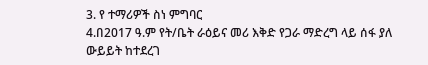3. የ ተማሪዎች ስነ ምግባር
4.በ2017 ዓ.ም የት/ቤት ራዕይና መሪ እቅድ የጋራ ማድረግ ላይ ሰፋ ያለ ውይይት ከተደረገ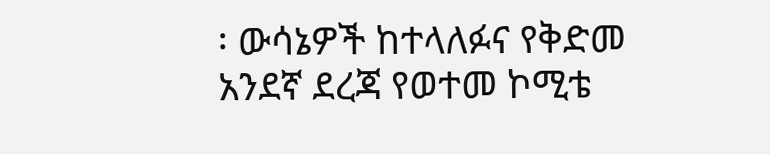፡ ውሳኔዎች ከተላለፉና የቅድመ አንደኛ ደረጃ የወተመ ኮሚቴ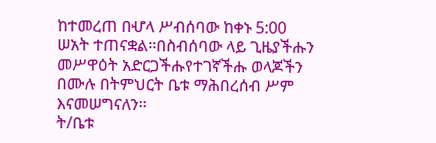ከተመረጠ በሇላ ሥብሰባው ከቀኑ 5:00 ሠአት ተጠናቋል፡፡በስብሰባው ላይ ጊዜያችሑን መሥዋዕት አድርጋችሑየተገኛችሑ ወላጆችን በሙሉ በትምህርት ቤቱ ማሕበረሰብ ሥም እናመሠግናለን፡፡
ት/ቤቱ